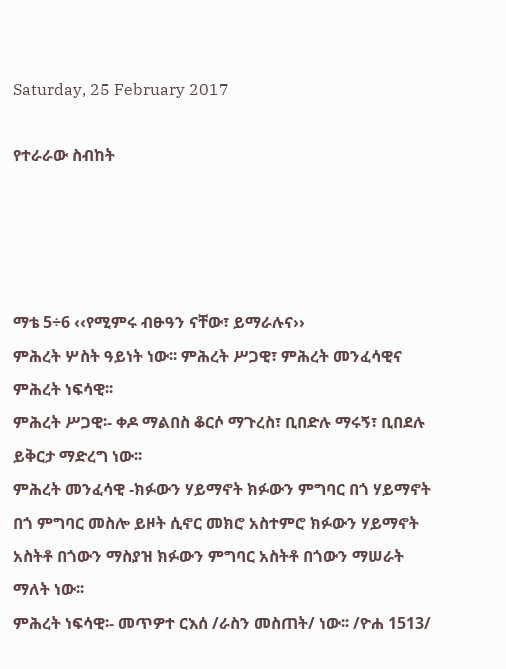Saturday, 25 February 2017

የተራራው ስብከት




ማቴ 5÷6 ‹‹የሚምሩ ብፁዓን ናቸው፣ ይማራሉና››
ምሕረት ሦስት ዓይነት ነው፡፡ ምሕረት ሥጋዊ፣ ምሕረት መንፈሳዊና ምሕረት ነፍሳዊ፡፡
ምሕረት ሥጋዊ፡- ቀዶ ማልበስ ቆርሶ ማጉረስ፣ ቢበድሉ ማሩኝ፣ ቢበደሉ ይቅርታ ማድረግ ነው፡፡
ምሕረት መንፈሳዊ -ክፉውን ሃይማኖት ክፉውን ምግባር በጎ ሃይማኖት በጎ ምግባር መስሎ ይዞት ሲኖር መክሮ አስተምሮ ክፉውን ሃይማኖት አስትቶ በጎውን ማስያዝ ክፉውን ምግባር አስትቶ በጎውን ማሠራት ማለት ነው፡፡
ምሕረት ነፍሳዊ፡- መጥዎተ ርእሰ /ራስን መስጠት/ ነው፡፡ /ዮሐ 1513/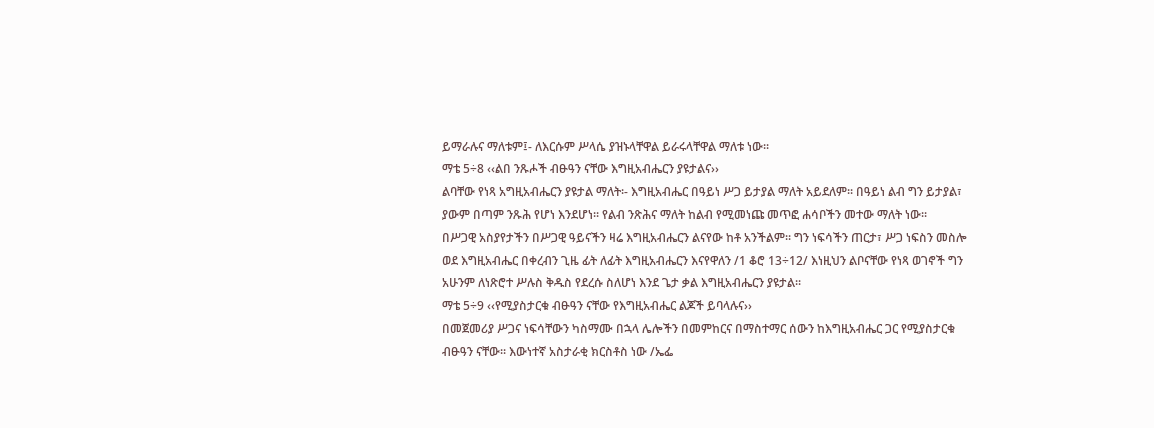ይማራሉና ማለቱም፤- ለእርሱም ሥላሴ ያዝኑላቸዋል ይራሩላቸዋል ማለቱ ነው፡፡
ማቴ 5÷8 ‹‹ልበ ንጹሖች ብፁዓን ናቸው እግዚአብሔርን ያዩታልና››
ልባቸው የነጻ አግዚአብሔርን ያዩታል ማለት፡- እግዚአብሔር በዓይነ ሥጋ ይታያል ማለት አይደለም፡፡ በዓይነ ልብ ግን ይታያል፣ ያውም በጣም ንጹሕ የሆነ እንደሆነ፡፡ የልብ ንጽሕና ማለት ከልብ የሚመነጩ መጥፎ ሐሳቦችን መተው ማለት ነው፡፡
በሥጋዊ አስያየታችን በሥጋዊ ዓይናችን ዛሬ እግዚአብሔርን ልናየው ከቶ አንችልም፡፡ ግን ነፍሳችን ጠርታ፣ ሥጋ ነፍስን መስሎ ወደ እግዚአብሔር በቀረብን ጊዜ ፊት ለፊት እግዚአብሔርን እናየዋለን /1 ቆሮ 13÷12/ እነዚህን ልቦናቸው የነጻ ወገኖች ግን አሁንም ለነጽሮተ ሥሉስ ቅዱስ የደረሱ ስለሆነ እንደ ጌታ ቃል እግዚአብሔርን ያዩታል፡፡
ማቴ 5÷9 ‹‹የሚያስታርቁ ብፁዓን ናቸው የእግዚአብሔር ልጆች ይባላሉና››
በመጀመሪያ ሥጋና ነፍሳቸውን ካስማሙ በኋላ ሌሎችን በመምከርና በማስተማር ሰውን ከእግዚአብሔር ጋር የሚያስታርቁ ብፁዓን ናቸው፡፡ እውነተኛ አስታራቂ ክርስቶስ ነው /ኤፌ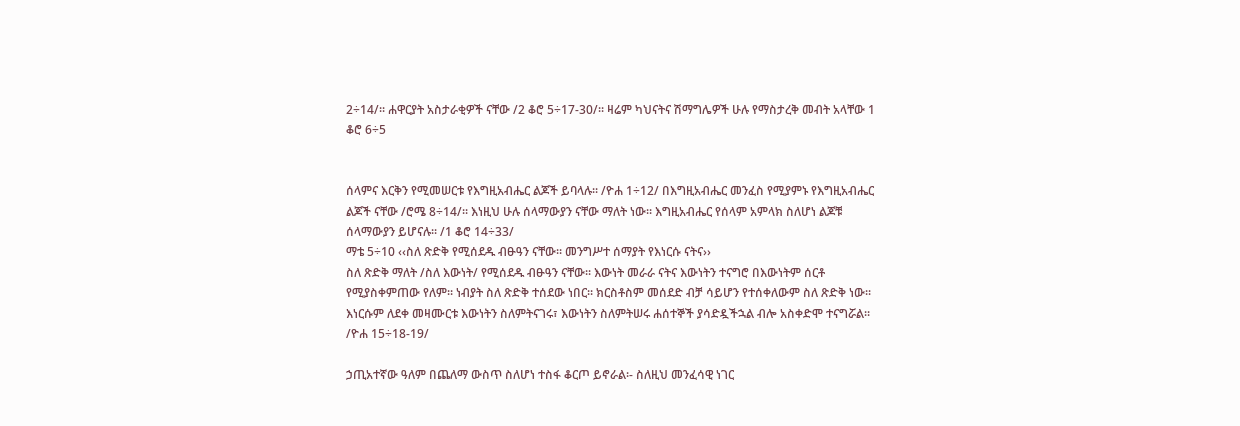2÷14/፡፡ ሐዋርያት አስታራቂዎች ናቸው /2 ቆሮ 5÷17-30/፡፡ ዛሬም ካህናትና ሽማግሌዎች ሁሉ የማስታረቅ መብት አላቸው 1 ቆሮ 6÷5


ሰላምና እርቅን የሚመሠርቱ የእግዚአብሔር ልጆች ይባላሉ፡፡ /ዮሐ 1÷12/ በእግዚአብሔር መንፈስ የሚያምኑ የእግዚአብሔር ልጆች ናቸው /ሮሜ 8÷14/፡፡ እነዚህ ሁሉ ሰላማውያን ናቸው ማለት ነው፡፡ እግዚአብሔር የሰላም አምላክ ስለሆነ ልጆቹ ሰላማውያን ይሆናሉ፡፡ /1 ቆሮ 14÷33/
ማቴ 5÷10 ‹‹ስለ ጽድቅ የሚሰደዱ ብፁዓን ናቸው፡፡ መንግሥተ ሰማያት የእነርሱ ናትና››
ስለ ጽድቅ ማለት /ስለ እውነት/ የሚሰደዱ ብፁዓን ናቸው፡፡ እውነት መራራ ናትና እውነትን ተናግሮ በእውነትም ሰርቶ የሚያስቀምጠው የለም፡፡ ነብያት ስለ ጽድቅ ተሰደው ነበር፡፡ ክርስቶስም መሰደድ ብቻ ሳይሆን የተሰቀለውም ስለ ጽድቅ ነው፡፡ እነርሱም ለደቀ መዛሙርቱ እውነትን ስለምትናገሩ፣ እውነትን ስለምትሠሩ ሐሰተኞች ያሳድዷችኋል ብሎ አስቀድሞ ተናግሯል፡፡ /ዮሐ 15÷18-19/

ኃጢአተኛው ዓለም በጨለማ ውስጥ ስለሆነ ተስፋ ቆርጦ ይኖራል፡- ስለዚህ መንፈሳዊ ነገር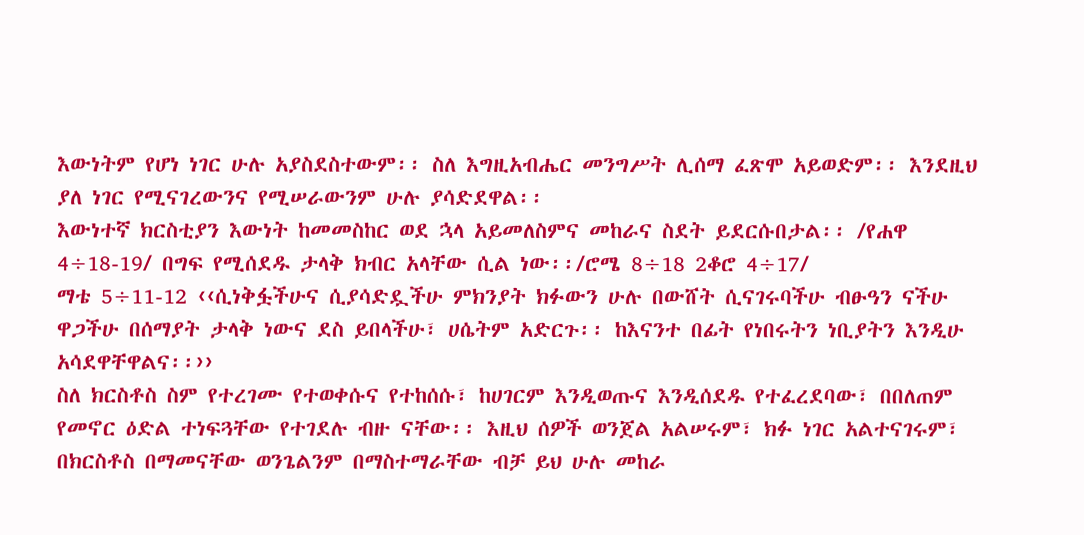እውነትም የሆነ ነገር ሁሉ አያስደስተውም፡፡ ስለ እግዚአብሔር መንግሥት ሊሰማ ፈጽሞ አይወድም፡፡ እንደዚህ ያለ ነገር የሚናገረውንና የሚሠራውንም ሁሉ ያሳድደዋል፡፡
እውነተኛ ክርስቲያን እውነት ከመመስከር ወደ ኋላ አይመለስምና መከራና ስደት ይደርሱበታል፡፡ /የሐዋ 4÷18-19/ በግፍ የሚሰደዱ ታላቅ ክብር አላቸው ሲል ነው፡፡/ሮሜ 8÷18 2ቆሮ 4÷17/
ማቴ 5÷11-12 ‹‹ሲነቅፏችሁና ሲያሳድዷችሁ ምክንያት ክፉውን ሁሉ በውሸት ሲናገሩባችሁ ብፁዓን ናችሁ ዋጋችሁ በሰማያት ታላቅ ነውና ደስ ይበላችሁ፣ ሀሴትም አድርጉ፡፡ ከእናንተ በፊት የነበሩትን ነቢያትን እንዲሁ አሳደዋቸዋልና፡፡››
ስለ ክርስቶስ ስም የተረገሙ የተወቀሱና የተከሰሱ፣ ከሀገርም እንዲወጡና እንዲሰደዱ የተፈረደባው፣ በበለጠም የመኖር ዕድል ተነፍጓቸው የተገደሉ ብዙ ናቸው፡፡ እዚህ ሰዎች ወንጀል አልሠሩም፣ ክፉ ነገር አልተናገሩም፣ በክርስቶስ በማመናቸው ወንጌልንም በማስተማራቸው ብቻ ይህ ሁሉ መከራ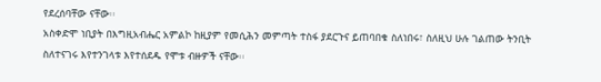የደረሰባቸው ናቸው፡፡
አስቀድሞ ነቢያት በእግዚአብሔር አምልኮ ከዚያም የመሲሕን መምጣት ተስፋ ያደርጉና ይጠባበቁ ስለነበሩ፣ ስለዚህ ሁሉ ገልጠው ትንቢት ስለተናገሩ እየተንገላቱ እየተሰደዱ የሞቱ ብዙዎች ናቸው፡፡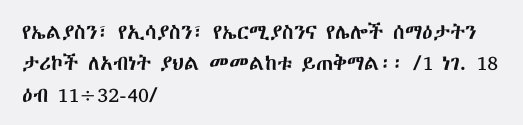የኤልያስን፣ የኢሳያስን፣ የኤርሚያስንና የሌሎች ሰማዕታትን ታሪኮች ለአብነት ያህል መመልከቱ ይጠቅማል፡፡ /1 ነገ. 18 ዕብ 11÷32-40/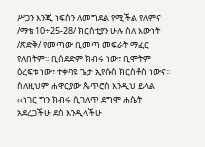ሥጋን እንጂ ነፍስን ለመግደል የሚችል የለምና /ማቴ 10÷25-28/ ክርስቲያን ሁሉ ስለ እውነት /ጽድቅ/ የመጣው ቢመጣ መፍራት ማፈር የለበትም፡፡ ቢሰደድም ክብሩ ነው፣ ቢሞትም ዕረፍቱ ነው፣ ተቀባዩ ጌታ ኢየሱስ ክርስቶስ ነውና፡፡ ስለዚህም ሐዋርያው ጴጥሮስ እንዲህ ይላል ‹‹ነገር ግን ክብሩ ሲገለጥ ደግሞ ሐሴት አደረጋችሁ ደስ እንዲላችሁ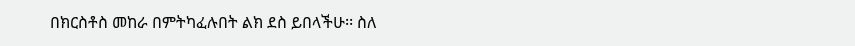በክርስቶስ መከራ በምትካፈሉበት ልክ ደስ ይበላችሁ፡፡ ስለ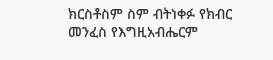ክርስቶስም ስም ብትነቀፉ የክብር መንፈስ የእግዚአብሔርም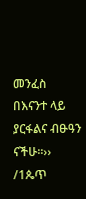መንፈስ በእናንተ ላይ ያርፋልና ብፁዓን ናችሁ፡፡›› /1ጴጥ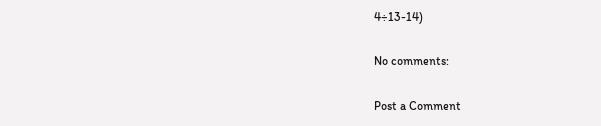4÷13-14)

No comments:

Post a Comment